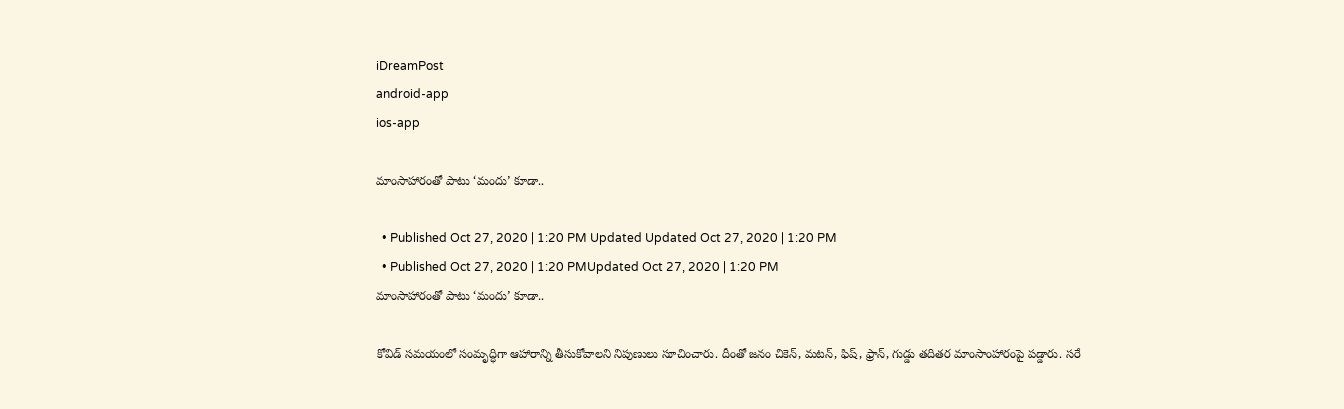iDreamPost
android-app
ios-app

మాంసాహారంతో పాటు ‘మందు’ కూడా..

  • Published Oct 27, 2020 | 1:20 PM Updated Updated Oct 27, 2020 | 1:20 PM
  • Published Oct 27, 2020 | 1:20 PMUpdated Oct 27, 2020 | 1:20 PM
మాంసాహారంతో పాటు ‘మందు’ కూడా..

కోవిడ్‌ సమయంలో సంమృద్ధిగా ఆహారాన్ని తీసుకోవాలని నిపుణులు సూచించారు. దీంతో జనం చికెన్, మటన్, ఫిష్, ఫ్రాన్, గుడ్డు తదితర మాంసాంహారంపై పడ్డారు. సరే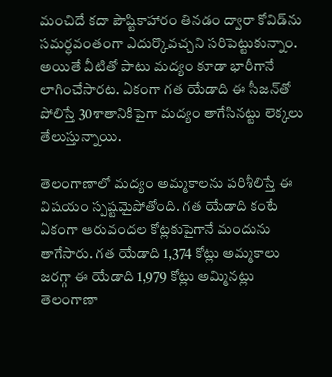మంచిదే కదా పౌష్టికాహారం తినడం ద్వారా కోవిడ్‌ను సమర్ధవంతంగా ఎదుర్కొవచ్చని సరిపెట్టుకున్నాం. అయితే వీటితో పాటు మద్యం కూడా భారీగానే లాగించేసారట. ఏకంగా గత యేడాది ఈ సీజన్‌తో పోలిస్తే 30శాతానికిపైగా మద్యం తాగేసినట్టు లెక్కలు తేలుస్తున్నాయి.

తెలంగాణాలో మద్యం అమ్మకాలను పరిశీలిస్తే ఈ విషయం స్పష్టమైపోతోంది. గత యేడాది కంటే ఏకంగా ఆరువందల కోట్లకుపైగానే మందును తాగేసారు. గత యేడాది 1,374 కోట్లు అమ్మకాలు జరగ్గా ఈ యేడాది 1,979 కోట్లు అమ్మినట్లు తెలంగాణా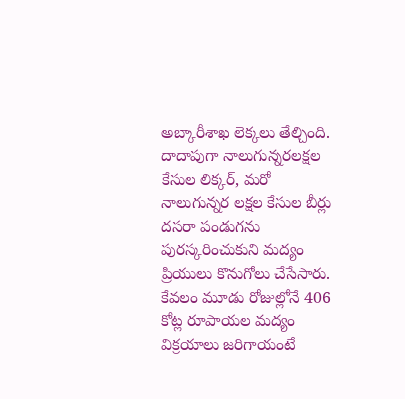అబ్కారీశాఖ లెక్కలు తేల్చింది. దాదాపుగా నాలుగున్నరలక్షల కేసుల లిక్కర్, మరో నాలుగున్నర లక్షల కేసుల బీర్లు దసరా పండుగను పురస్కరించుకుని మద్యం ప్రియులు కొనుగోలు చేసేసారు. కేవలం మూడు రోజుల్లోనే 406 కోట్ల రూపాయల మద్యం విక్రయాలు జరిగాయంటే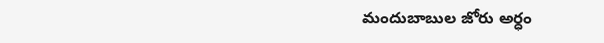మందుబాబుల జోరు అర్ధం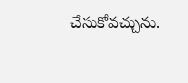చేసుకోవచ్చును.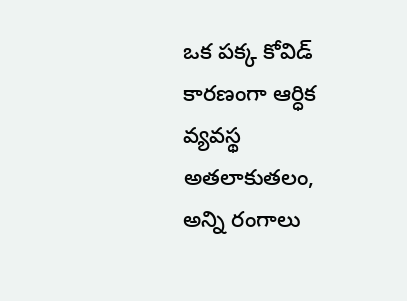ఒక పక్క కోవిడ్‌ కారణంగా ఆర్ధిక వ్యవస్థ అతలాకుతలం, అన్ని రంగాలు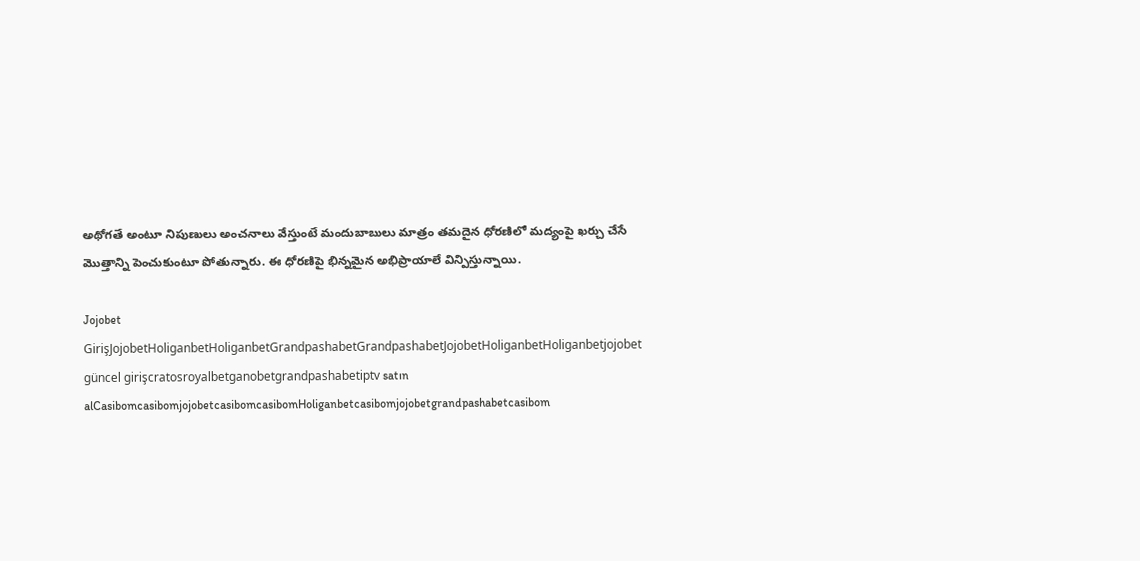అథోగతే అంటూ నిపుణులు అంచనాలు వేస్తుంటే మందుబాబులు మాత్రం తమదైన ధోరణిలో మద్యంపై ఖర్చు చేసే మొత్తాన్ని పెంచుకుంటూ పోతున్నారు. ఈ ధోరణిపై భిన్నమైన అభిప్రాయాలే విన్పిస్తున్నాయి.

Jojobet GirişJojobetHoliganbetHoliganbetGrandpashabetGrandpashabetJojobetHoliganbetHoliganbetjojobet güncel girişcratosroyalbetganobetgrandpashabetiptv satın alCasibomcasibomjojobetcasibomcasibomHoliganbetcasibomjojobetgrandpashabetcasibom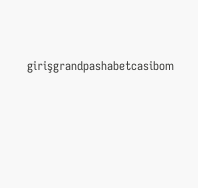girişgrandpashabetcasibom